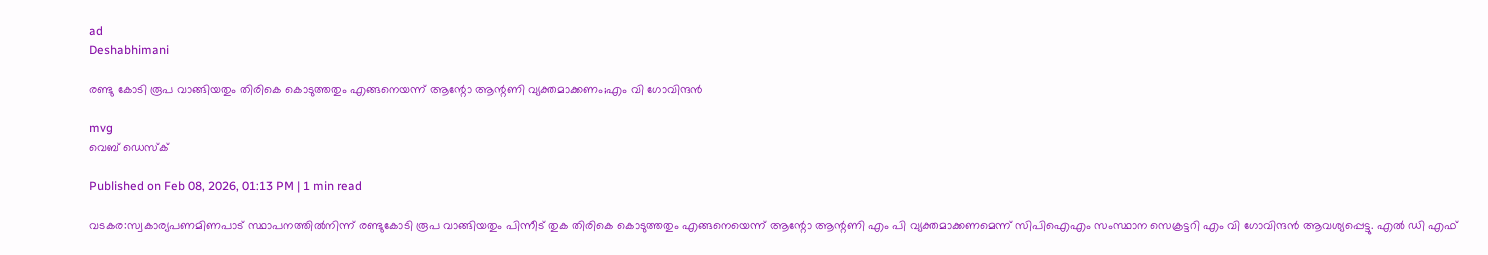ad
Deshabhimani

രണ്ടു കോടി രൂപ വാങ്ങിയതും തിരികെ കൊടുത്തതും എങ്ങനെയന്ന് ആന്റോ ആന്റണി വ്യക്തമാക്കണം;എം വി ഗോവിന്ദൻ

mvg
വെബ് ഡെസ്ക്

Published on Feb 08, 2026, 01:13 PM | 1 min read

വടകര:സ്വകാര്യപണമിണപാട് സ്ഥാപനത്തിൽനിന്ന് രണ്ടുകോടി രൂപ വാങ്ങിയതും പിന്നീട് തുക തിരികെ കൊടുത്തതും എങ്ങനെയെന്ന് ആന്റോ ആന്റണി എം പി വ്യക്തമാക്കണമെന്ന് സിപിഐഎം സംസ്ഥാന സെക്രട്ടറി എം വി ഗോവിന്ദൻ ആവശ്യപ്പെട്ടു. എൽ ഡി എഫ്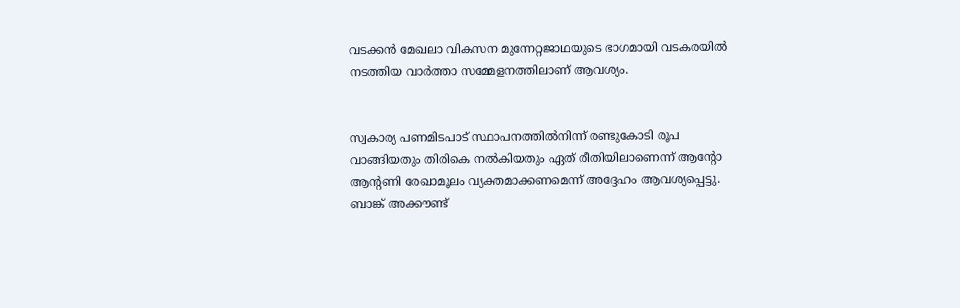വടക്കൻ മേഖലാ വികസന മുന്നേറ്റജാഥയുടെ ഭാഗമായി വടകരയിൽ നടത്തിയ വാർത്താ സമ്മേളനത്തിലാണ് ആവശ്യം.


സ്വകാര്യ പണമിടപാട് സ്ഥാപനത്തിൽനിന്ന് രണ്ടുകോടി രൂപ വാങ്ങിയതും തിരികെ നൽകിയതും ഏത് രീതിയിലാണെന്ന് ആന്റോ ആന്റണി രേഖാമൂലം വ്യക്തമാക്കണമെന്ന് അദ്ദേഹം ആവശ്യപ്പെട്ടു. ബാങ്ക് അക്കൗണ്ട്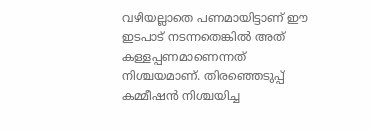വഴിയല്ലാതെ പണമായിട്ടാണ് ഈ ഇടപാട് നടന്നതെങ്കിൽ അത് കള്ളപ്പണമാണെന്നത് നിശ്ചയമാണ്. തിരഞ്ഞെടുപ്പ് കമ്മീഷൻ നിശ്ചയിച്ച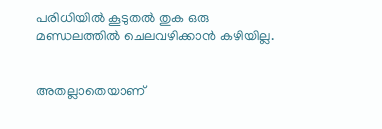പരിധിയിൽ കൂടുതൽ തുക ഒരു മണ്ഡലത്തിൽ ചെലവഴിക്കാൻ കഴിയില്ല.


അതല്ലാതെയാണ്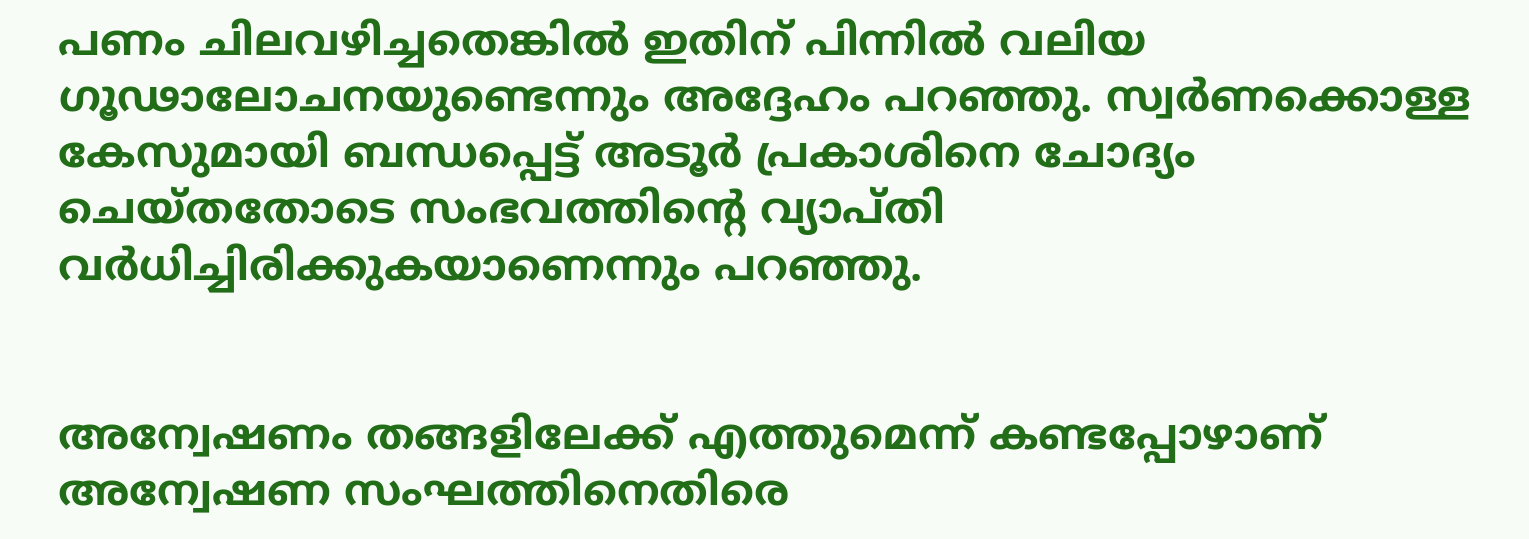പണം ചിലവഴിച്ചതെങ്കിൽ ഇതിന് പിന്നിൽ വലിയ ഗൂഢാലോചനയുണ്ടെന്നും അദ്ദേഹം പറഞ്ഞു. സ്വർണക്കൊള്ള കേസുമായി ബന്ധപ്പെട്ട് അടൂർ പ്രകാശിനെ ചോദ്യം ചെയ്തതോടെ സംഭവത്തിന്റെ വ്യാപ്തി വർധിച്ചിരിക്കുകയാണെന്നും പറഞ്ഞു.


അന്വേഷണം തങ്ങളിലേക്ക് എത്തുമെന്ന് കണ്ടപ്പോഴാണ് അന്വേഷണ സംഘത്തിനെതിരെ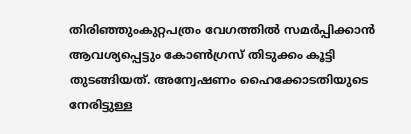തിരിഞ്ഞുംകുറ്റപത്രം വേഗത്തിൽ സമർപ്പിക്കാൻ ആവശ്യപ്പെട്ടും കോൺഗ്രസ് തിടുക്കം കൂട്ടി തുടങ്ങിയത്. അന്വേഷണം ഹൈക്കോടതിയുടെ നേരിട്ടുള്ള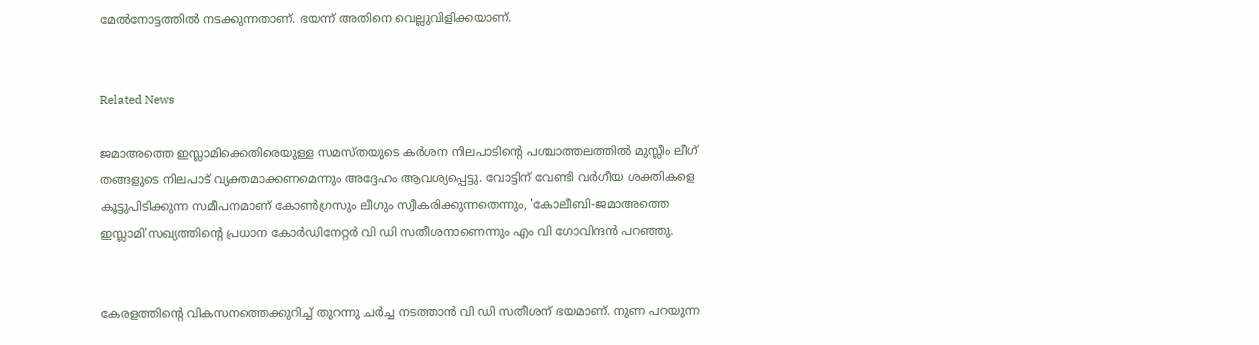മേൽനോട്ടത്തിൽ നടക്കുന്നതാണ്. ഭയന്ന് അതിനെ വെല്ലുവിളിക്കയാണ്.


Related News

ജമാഅത്തെ ഇസ്ലാമിക്കെതിരെയുള്ള സമസ്തയുടെ കർശന നിലപാടിന്റെ പശ്ചാത്തലത്തിൽ മുസ്ലീം ലീഗ് തങ്ങളുടെ നിലപാട് വ്യക്തമാക്കണമെന്നും അദ്ദേഹം ആവശ്യപ്പെട്ടു. വോട്ടിന് വേണ്ടി വർഗീയ ശക്തികളെ കൂട്ടുപിടിക്കുന്ന സമീപനമാണ് കോൺഗ്രസും ലീഗും സ്വീകരിക്കുന്നതെന്നും, 'കോലീബി-ജമാഅത്തെ ഇസ്ലാമി'സഖ്യത്തിന്റെ പ്രധാന കോർഡിനേറ്റർ വി ഡി സതീശനാണെന്നും എം വി ഗോവിന്ദൻ പറഞ്ഞു.


കേരളത്തിൻ്റെ വികസനത്തെക്കുറിച്ച് തുറന്നു ചർച്ച നടത്താൻ വി ഡി സതീശന് ഭയമാണ്. നുണ പറയുന്ന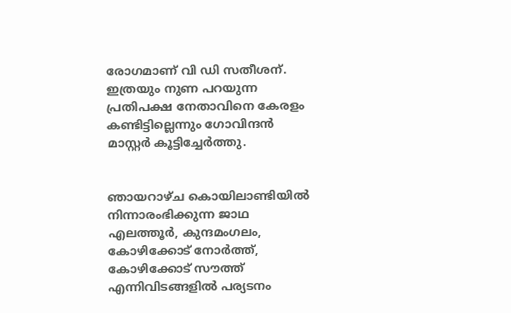രോഗമാണ് വി ഡി സതീശന്. ഇത്രയും നുണ പറയുന്ന പ്രതിപക്ഷ നേതാവിനെ കേരളം കണ്ടിട്ടില്ലെന്നും ഗോവിന്ദൻ മാസ്റ്റർ കൂട്ടിച്ചേർത്തു.


ഞായറാഴ്ച കൊയിലാണ്ടിയിൽ നിന്നാരംഭിക്കുന്ന ജാഥ എലത്തൂർ, കുന്ദമംഗലം, കോഴിക്കോട് നോർത്ത്, കോഴിക്കോട് സൗത്ത് എന്നിവിടങ്ങളിൽ പര്യടനം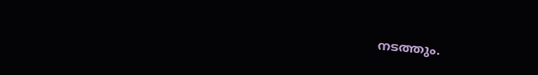നടത്തും.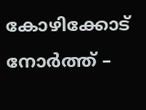കോഴിക്കോട് നോർത്ത് –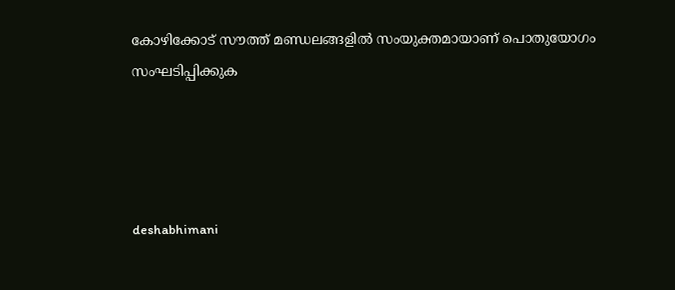കോഴിക്കോട് സൗത്ത് മണ്ഡലങ്ങളിൽ സംയുക്തമായാണ് പൊതുയോഗം സംഘടിപ്പിക്കുക




deshabhimani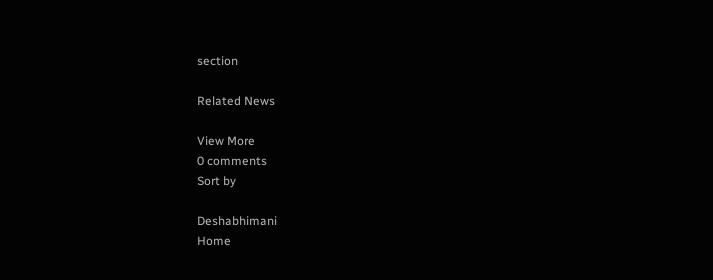section

Related News

View More
0 comments
Sort by

Deshabhimani
Home